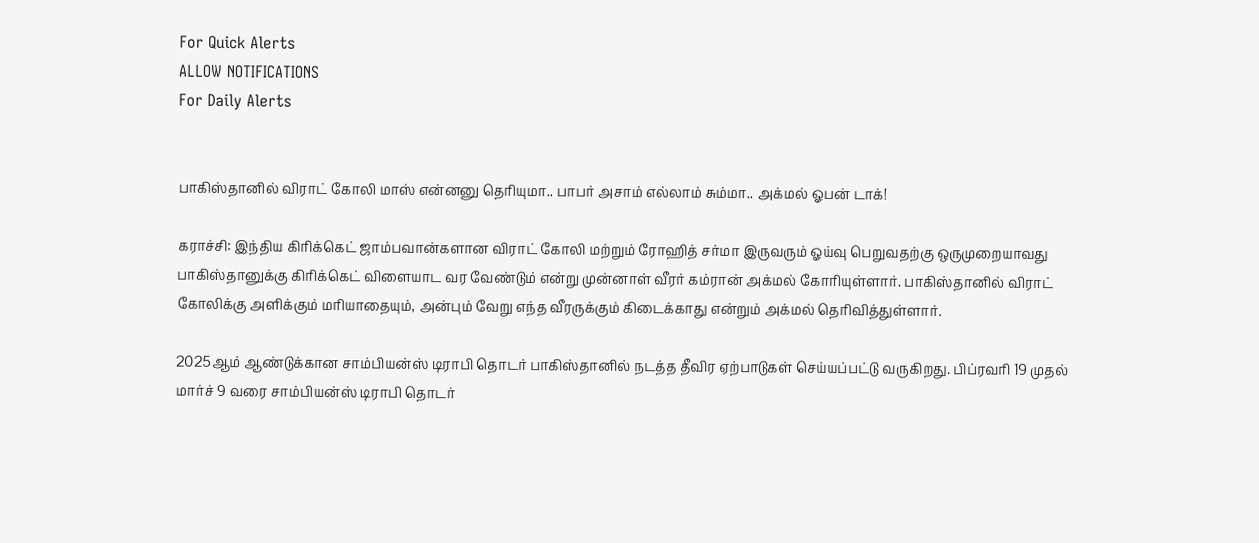For Quick Alerts
ALLOW NOTIFICATIONS
For Daily Alerts


பாகிஸ்தானில் விராட் கோலி மாஸ் என்னனு தெரியுமா.. பாபர் அசாம் எல்லாம் சும்மா.. அக்மல் ஓபன் டாக்!

கராச்சி: இந்திய கிரிக்கெட் ஜாம்பவான்களான விராட் கோலி மற்றும் ரோஹித் சர்மா இருவரும் ஓய்வு பெறுவதற்கு ஒருமுறையாவது பாகிஸ்தானுக்கு கிரிக்கெட் விளையாட வர வேண்டும் என்று முன்னாள் வீரர் கம்ரான் அக்மல் கோரியுள்ளார். பாகிஸ்தானில் விராட் கோலிக்கு அளிக்கும் மரியாதையும், அன்பும் வேறு எந்த வீரருக்கும் கிடைக்காது என்றும் அக்மல் தெரிவித்துள்ளார்.

2025ஆம் ஆண்டுக்கான சாம்பியன்ஸ் டிராபி தொடர் பாகிஸ்தானில் நடத்த தீவிர ஏற்பாடுகள் செய்யப்பட்டு வருகிறது. பிப்ரவரி 19 முதல் மார்ச் 9 வரை சாம்பியன்ஸ் டிராபி தொடர்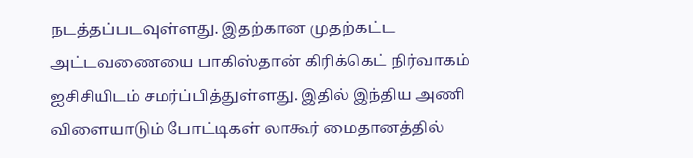நடத்தப்படவுள்ளது. இதற்கான முதற்கட்ட அட்டவணையை பாகிஸ்தான் கிரிக்கெட் நிர்வாகம் ஐசிசியிடம் சமர்ப்பித்துள்ளது. இதில் இந்திய அணி விளையாடும் போட்டிகள் லாகூர் மைதானத்தில்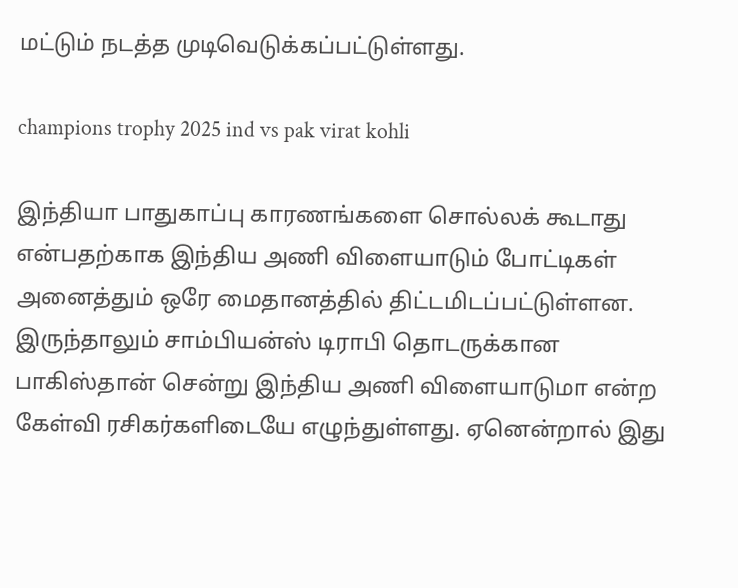மட்டும் நடத்த முடிவெடுக்கப்பட்டுள்ளது.

champions trophy 2025 ind vs pak virat kohli

இந்தியா பாதுகாப்பு காரணங்களை சொல்லக் கூடாது என்பதற்காக இந்திய அணி விளையாடும் போட்டிகள் அனைத்தும் ஒரே மைதானத்தில் திட்டமிடப்பட்டுள்ளன. இருந்தாலும் சாம்பியன்ஸ் டிராபி தொடருக்கான பாகிஸ்தான் சென்று இந்திய அணி விளையாடுமா என்ற கேள்வி ரசிகர்களிடையே எழுந்துள்ளது. ஏனென்றால் இது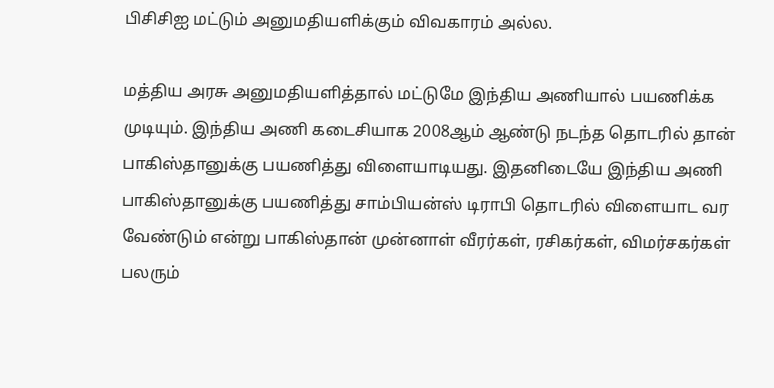பிசிசிஐ மட்டும் அனுமதியளிக்கும் விவகாரம் அல்ல.

மத்திய அரசு அனுமதியளித்தால் மட்டுமே இந்திய அணியால் பயணிக்க முடியும். இந்திய அணி கடைசியாக 2008ஆம் ஆண்டு நடந்த தொடரில் தான் பாகிஸ்தானுக்கு பயணித்து விளையாடியது. இதனிடையே இந்திய அணி பாகிஸ்தானுக்கு பயணித்து சாம்பியன்ஸ் டிராபி தொடரில் விளையாட வர வேண்டும் என்று பாகிஸ்தான் முன்னாள் வீரர்கள், ரசிகர்கள், விமர்சகர்கள் பலரும்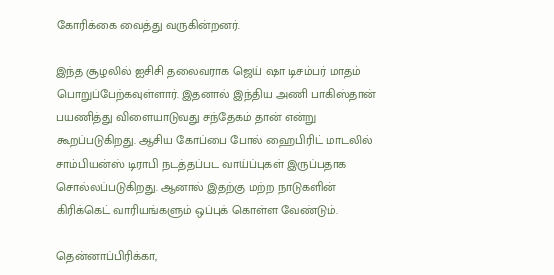கோரிக்கை வைத்து வருகின்றனர்.

இந்த சூழலில் ஐசிசி தலைவராக ஜெய் ஷா டிசம்பர் மாதம் பொறுப்பேற்கவுள்ளார். இதனால் இந்திய அணி பாகிஸ்தான் பயணித்து விளையாடுவது சந்தேகம் தான் என்று கூறப்படுகிறது. ஆசிய கோப்பை போல் ஹைபிரிட் மாடலில் சாம்பியன்ஸ் டிராபி நடத்தப்பட வாய்ப்புகள் இருப்பதாக சொல்லப்படுகிறது. ஆனால் இதற்கு மற்ற நாடுகளின் கிரிக்கெட் வாரியங்களும் ஒப்புக் கொள்ள வேண்டும்.

தென்னாப்பிரிக்கா,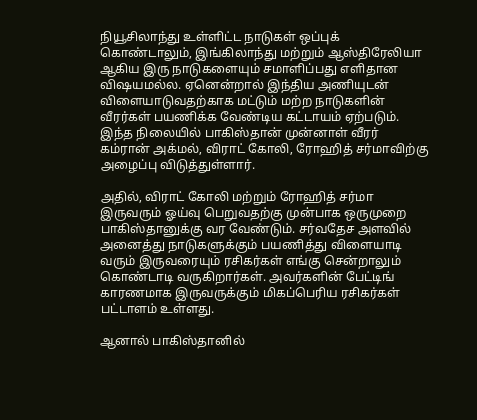நியூசிலாந்து உள்ளிட்ட நாடுகள் ஒப்புக் கொண்டாலும், இங்கிலாந்து மற்றும் ஆஸ்திரேலியா ஆகிய இரு நாடுகளையும் சமாளிப்பது எளிதான விஷயமல்ல. ஏனென்றால் இந்திய அணியுடன் விளையாடுவதற்காக மட்டும் மற்ற நாடுகளின் வீரர்கள் பயணிக்க வேண்டிய கட்டாயம் ஏற்படும். இந்த நிலையில் பாகிஸ்தான் முன்னாள் வீரர் கம்ரான் அக்மல், விராட் கோலி, ரோஹித் சர்மாவிற்கு அழைப்பு விடுத்துள்ளார்.

அதில், விராட் கோலி மற்றும் ரோஹித் சர்மா இருவரும் ஓய்வு பெறுவதற்கு முன்பாக ஒருமுறை பாகிஸ்தானுக்கு வர வேண்டும். சர்வதேச அளவில் அனைத்து நாடுகளுக்கும் பயணித்து விளையாடி வரும் இருவரையும் ரசிகர்கள் எங்கு சென்றாலும் கொண்டாடி வருகிறார்கள். அவர்களின் பேட்டிங் காரணமாக இருவருக்கும் மிகப்பெரிய ரசிகர்கள் பட்டாளம் உள்ளது.

ஆனால் பாகிஸ்தானில்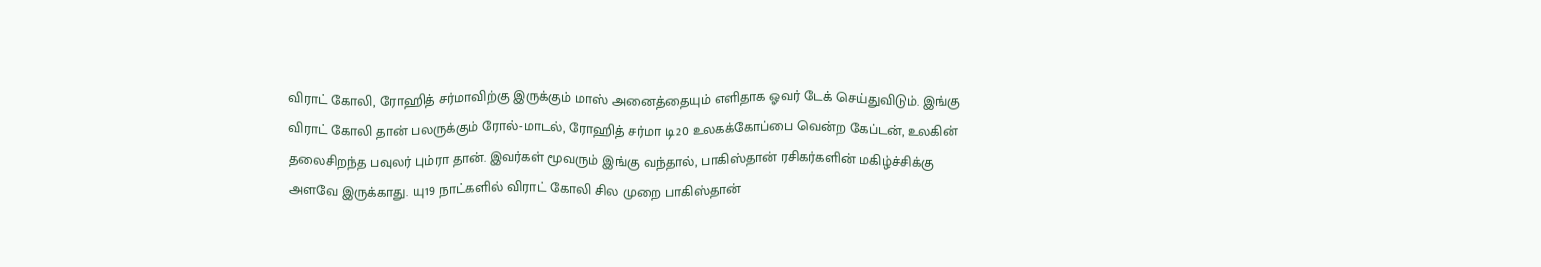விராட் கோலி, ரோஹித் சர்மாவிற்கு இருக்கும் மாஸ் அனைத்தையும் எளிதாக ஓவர் டேக் செய்துவிடும். இங்கு விராட் கோலி தான் பலருக்கும் ரோல்-மாடல், ரோஹித் சர்மா டி20 உலகக்கோப்பை வென்ற கேப்டன், உலகின் தலைசிறந்த பவுலர் பும்ரா தான். இவர்கள் மூவரும் இங்கு வந்தால், பாகிஸ்தான் ரசிகர்களின் மகிழ்ச்சிக்கு அளவே இருக்காது. யு19 நாட்களில் விராட் கோலி சில முறை பாகிஸ்தான்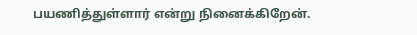பயணித்துள்ளார் என்று நினைக்கிறேன்.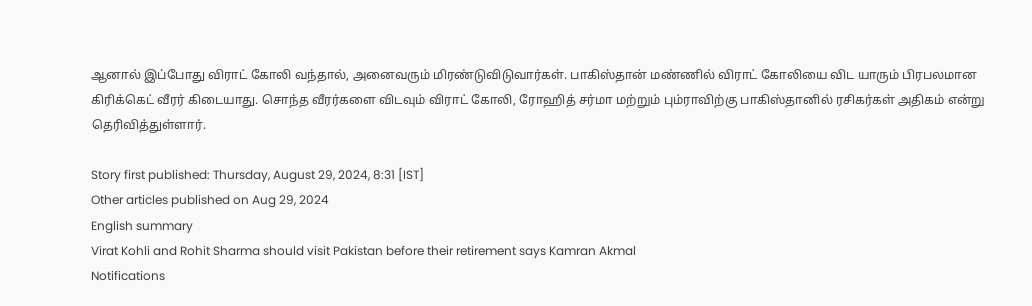ஆனால் இப்போது விராட் கோலி வந்தால், அனைவரும் மிரண்டுவிடுவார்கள். பாகிஸ்தான் மண்ணில் விராட் கோலியை விட யாரும் பிரபலமான கிரிக்கெட் வீரர் கிடையாது. சொந்த வீரர்களை விடவும் விராட் கோலி, ரோஹித் சர்மா மற்றும் பும்ராவிற்கு பாகிஸ்தானில் ரசிகர்கள் அதிகம் என்று தெரிவித்துள்ளார்.

Story first published: Thursday, August 29, 2024, 8:31 [IST]
Other articles published on Aug 29, 2024
English summary
Virat Kohli and Rohit Sharma should visit Pakistan before their retirement says Kamran Akmal
Notifications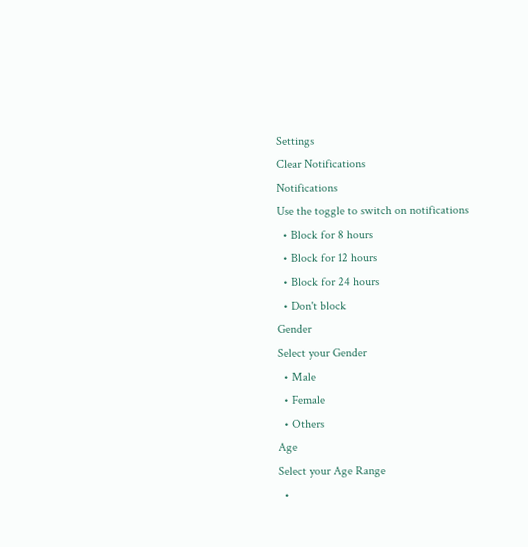Settings
Clear Notifications
Notifications
Use the toggle to switch on notifications
  • Block for 8 hours
  • Block for 12 hours
  • Block for 24 hours
  • Don't block
Gender
Select your Gender
  • Male
  • Female
  • Others
Age
Select your Age Range
  •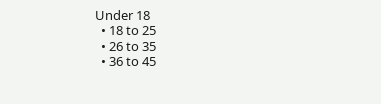Under 18
  • 18 to 25
  • 26 to 35
  • 36 to 45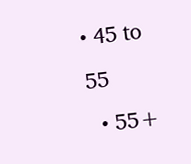• 45 to 55
  • 55+